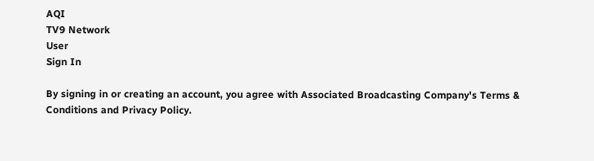AQI
TV9 Network
User
Sign In

By signing in or creating an account, you agree with Associated Broadcasting Company's Terms & Conditions and Privacy Policy.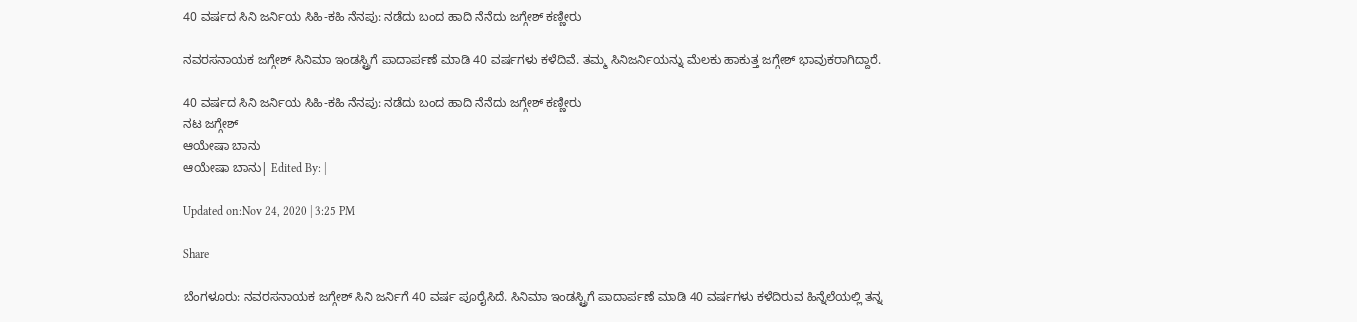40 ವರ್ಷದ ಸಿನಿ ಜರ್ನಿಯ ಸಿಹಿ-ಕಹಿ ನೆನಪು: ನಡೆದು ಬಂದ ಹಾದಿ ನೆನೆದು ಜಗ್ಗೇಶ್ ಕಣ್ಣೀರು

ನವರಸನಾಯಕ ಜಗ್ಗೇಶ್ ಸಿನಿಮಾ ಇಂಡಸ್ಟ್ರಿಗೆ ಪಾದಾರ್ಪಣೆ ಮಾಡಿ 40 ವರ್ಷಗಳು ಕಳೆದಿವೆ. ತಮ್ಮ ಸಿನಿಜರ್ನಿಯನ್ನು ಮೆಲಕು ಹಾಕುತ್ತ ಜಗ್ಗೇಶ್ ಭಾವುಕರಾಗಿದ್ದಾರೆ.

40 ವರ್ಷದ ಸಿನಿ ಜರ್ನಿಯ ಸಿಹಿ-ಕಹಿ ನೆನಪು: ನಡೆದು ಬಂದ ಹಾದಿ ನೆನೆದು ಜಗ್ಗೇಶ್ ಕಣ್ಣೀರು
ನಟ ಜಗ್ಗೇಶ್
ಆಯೇಷಾ ಬಾನು
ಆಯೇಷಾ ಬಾನು| Edited By: |

Updated on:Nov 24, 2020 | 3:25 PM

Share

ಬೆಂಗಳೂರು: ನವರಸನಾಯಕ ಜಗ್ಗೇಶ್ ಸಿನಿ ಜರ್ನಿಗೆ 40 ವರ್ಷ ಪೂರೈಸಿದೆ. ಸಿನಿಮಾ ಇಂಡಸ್ಟ್ರಿಗೆ ಪಾದಾರ್ಪಣೆ ಮಾಡಿ 40 ವರ್ಷಗಳು ಕಳೆದಿರುವ ಹಿನ್ನೆಲೆಯಲ್ಲಿ ತನ್ನ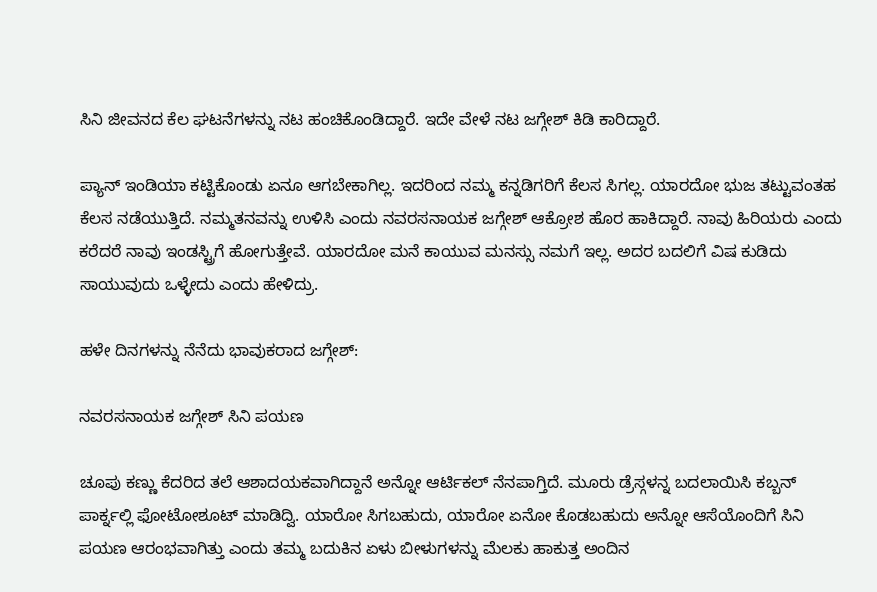ಸಿನಿ ಜೀವನದ ಕೆಲ ಘಟನೆಗಳನ್ನು ನಟ ಹಂಚಿಕೊಂಡಿದ್ದಾರೆ. ಇದೇ ವೇಳೆ ನಟ ಜಗ್ಗೇಶ್ ಕಿಡಿ ಕಾರಿದ್ದಾರೆ.

ಪ್ಯಾನ್ ಇಂಡಿಯಾ ಕಟ್ಟಿಕೊಂಡು ಏನೂ ಆಗಬೇಕಾಗಿಲ್ಲ. ಇದರಿಂದ ನಮ್ಮ ಕನ್ನಡಿಗರಿಗೆ ಕೆಲಸ ಸಿಗಲ್ಲ. ಯಾರದೋ ಭುಜ ತಟ್ಟುವಂತಹ ಕೆಲಸ ನಡೆಯುತ್ತಿದೆ. ನಮ್ಮತನವನ್ನು ಉಳಿಸಿ ಎಂದು ನವರಸನಾಯಕ ಜಗ್ಗೇಶ್ ಆಕ್ರೋಶ ಹೊರ ಹಾಕಿದ್ದಾರೆ. ನಾವು ಹಿರಿಯರು ಎಂದು ಕರೆದರೆ ನಾವು ಇಂಡಸ್ಟ್ರಿಗೆ ಹೋಗುತ್ತೇವೆ. ಯಾರದೋ ಮನೆ ಕಾಯುವ ಮನಸ್ಸು ನಮಗೆ ಇಲ್ಲ. ಅದರ ಬದಲಿಗೆ ವಿಷ ಕುಡಿದು ಸಾಯುವುದು ಒಳ್ಳೇದು ಎಂದು ಹೇಳಿದ್ರು.

ಹಳೇ ದಿನಗಳನ್ನು ನೆನೆದು ಭಾವುಕರಾದ ಜಗ್ಗೇಶ್:

ನವರಸನಾಯಕ ಜಗ್ಗೇಶ್ ಸಿನಿ ಪಯಣ

ಚೂಪು ಕಣ್ಣು ಕೆದರಿದ ತಲೆ ಆಶಾದಯಕವಾಗಿದ್ದಾನೆ ಅನ್ನೋ ಆರ್ಟಿಕಲ್‌ ನೆನಪಾಗ್ತಿದೆ. ಮೂರು ಡ್ರೆಸ್ಗಳನ್ನ ಬದಲಾಯಿಸಿ ಕಬ್ಬನ್ ಪಾರ್ಕ್ನಲ್ಲಿ ಫೋಟೋಶೂಟ್ ಮಾಡಿದ್ವಿ. ಯಾರೋ ಸಿಗಬಹುದು, ಯಾರೋ ಏನೋ ಕೊಡಬಹುದು ಅನ್ನೋ ಆಸೆಯೊಂದಿಗೆ ಸಿನಿ ಪಯಣ ಆರಂಭವಾಗಿತ್ತು ಎಂದು ತಮ್ಮ ಬದುಕಿನ ಏಳು ಬೀಳುಗಳನ್ನು ಮೆಲಕು ಹಾಕುತ್ತ ಅಂದಿನ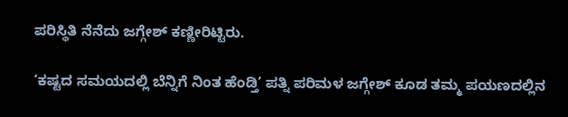ಪರಿಸ್ಥಿತಿ ನೆನೆದು ಜಗ್ಗೇಶ್ ಕಣ್ಣೀರಿಟ್ಟಿರು.

‘ಕಷ್ಟದ ಸಮಯದಲ್ಲಿ ಬೆನ್ನಿಗೆ ನಿಂತ ಹೆಂಡ್ತಿ’ ಪತ್ನಿ ಪರಿಮಳ ಜಗ್ಗೇಶ್ ಕೂಡ ತಮ್ಮ ಪಯಣದಲ್ಲಿನ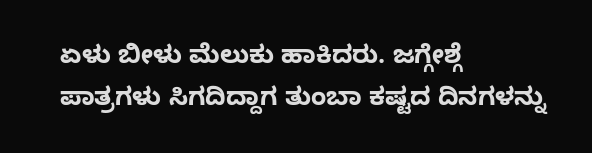ಏಳು ಬೀಳು ಮೆಲುಕು ಹಾಕಿದರು. ಜಗ್ಗೇಶ್ಗೆ ಪಾತ್ರಗಳು ಸಿಗದಿದ್ದಾಗ ತುಂಬಾ ಕಷ್ಟದ ದಿನಗಳನ್ನು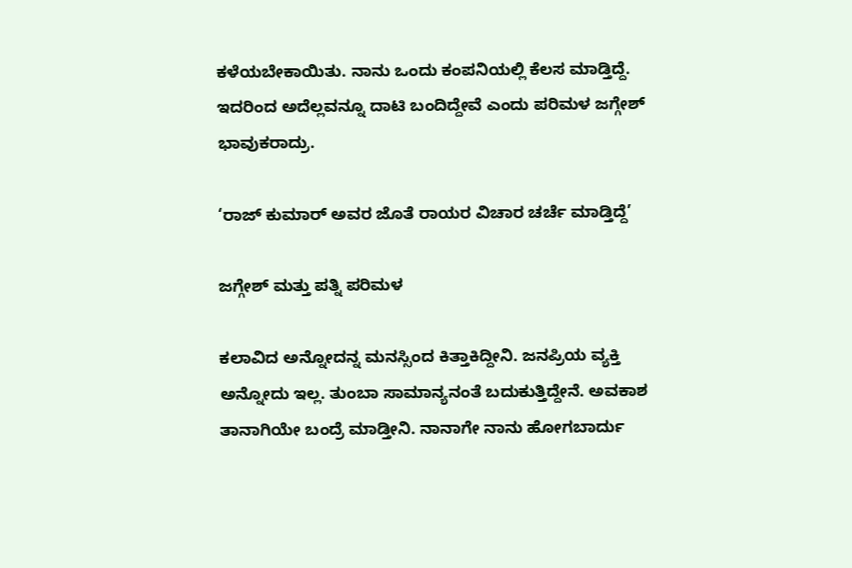ಕಳೆಯಬೇಕಾಯಿತು. ನಾನು ಒಂದು ಕಂಪನಿಯಲ್ಲಿ ಕೆಲಸ ಮಾಡ್ತಿದ್ದೆ. ಇದರಿಂದ ಅದೆಲ್ಲವನ್ನೂ ದಾಟಿ ಬಂದಿದ್ದೇವೆ ಎಂದು ಪರಿಮಳ ಜಗ್ಗೇಶ್ ಭಾವುಕರಾದ್ರು.

‘ರಾಜ್ ಕುಮಾರ್ ಅವರ ಜೊತೆ ರಾಯರ ವಿಚಾರ ಚರ್ಚೆ ಮಾಡ್ತಿದ್ದೆ’

ಜಗ್ಗೇಶ್ ಮತ್ತು ಪತ್ನಿ ಪರಿಮಳ

ಕಲಾವಿದ ಅನ್ನೋದನ್ನ ಮನಸ್ಸಿಂದ ಕಿತ್ತಾಕಿದ್ದೀನಿ. ಜನಪ್ರಿಯ ವ್ಯಕ್ತಿ ಅನ್ನೋದು ಇಲ್ಲ. ತುಂಬಾ ಸಾಮಾನ್ಯನಂತೆ ಬದುಕುತ್ತಿದ್ದೇನೆ. ಅವಕಾಶ ತಾನಾಗಿಯೇ ಬಂದ್ರೆ ಮಾಡ್ತೀನಿ. ನಾನಾಗೇ ನಾನು ಹೋಗಬಾರ್ದು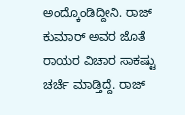ಅಂದ್ಕೊಂಡಿದ್ದೀನಿ. ರಾಜ್ ಕುಮಾರ್ ಅವರ ಜೊತೆ ರಾಯರ ವಿಚಾರ ಸಾಕಷ್ಟು ಚರ್ಚೆ ಮಾಡ್ತಿದ್ದೆ. ರಾಜ್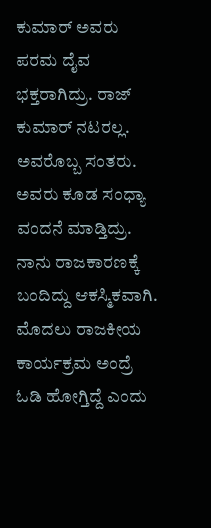ಕುಮಾರ್ ಅವರು ಪರಮ ದೈವ ಭಕ್ತರಾಗಿದ್ರು. ರಾಜ್ ಕುಮಾರ್ ನಟರಲ್ಲ. ಅವರೊಬ್ಬ ಸಂತರು. ಅವರು ಕೂಡ ಸಂಧ್ಯಾ ವಂದನೆ ಮಾಡ್ತಿದ್ರು. ನಾನು ರಾಜಕಾರಣಕ್ಕೆ ಬಂದಿದ್ದು ಆಕಸ್ಮಿಕವಾಗಿ. ಮೊದಲು ರಾಜಕೀಯ ಕಾರ್ಯಕ್ರಮ ಅಂದ್ರೆ ಓಡಿ ಹೋಗ್ತಿದ್ದೆ ಎಂದು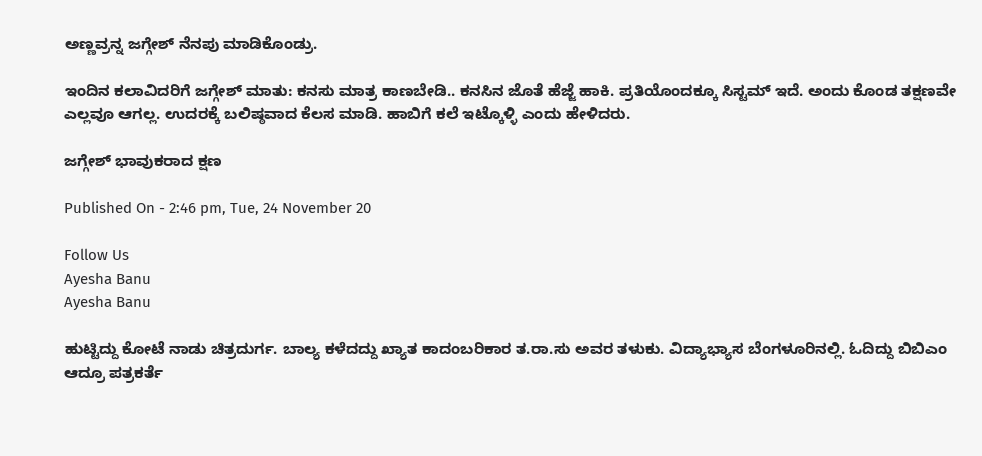ಅಣ್ಣವ್ರನ್ನ ಜಗ್ಗೇಶ್ ನೆನಪು ಮಾಡಿಕೊಂಡ್ರು.

ಇಂದಿನ ಕಲಾವಿದರಿಗೆ ಜಗ್ಗೇಶ್ ಮಾತು: ಕನಸು ಮಾತ್ರ ಕಾಣಬೇಡಿ.. ಕನಸಿನ ಜೊತೆ ಹೆಜ್ಜೆ ಹಾಕಿ. ಪ್ರತಿಯೊಂದಕ್ಕೂ ಸಿಸ್ಟಮ್ ಇದೆ. ಅಂದು ಕೊಂಡ ತಕ್ಷಣವೇ ಎಲ್ಲವೂ ಆಗಲ್ಲ. ಉದರಕ್ಕೆ ಬಲಿಷ್ಠವಾದ ಕೆಲಸ ಮಾಡಿ. ಹಾಬಿಗೆ ಕಲೆ ಇಟ್ಕೊಳ್ಳಿ ಎಂದು ಹೇಳಿದರು.

ಜಗ್ಗೇಶ್ ಭಾವುಕರಾದ ಕ್ಷಣ

Published On - 2:46 pm, Tue, 24 November 20

Follow Us
Ayesha Banu
Ayesha Banu

ಹುಟ್ಟಿದ್ದು ಕೋಟೆ ನಾಡು ಚಿತ್ರದುರ್ಗ. ಬಾಲ್ಯ ಕಳೆದದ್ದು ಖ್ಯಾತ ಕಾದಂಬರಿಕಾರ ತ.ರಾ.ಸು ಅವರ ತಳುಕು. ವಿದ್ಯಾಭ್ಯಾಸ ಬೆಂಗಳೂರಿನಲ್ಲಿ. ಓದಿದ್ದು ಬಿಬಿಎಂ ಆದ್ರೂ ಪತ್ರಕರ್ತೆ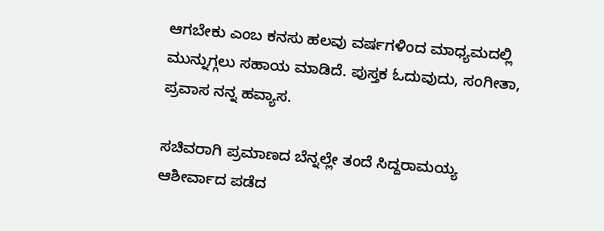ಆಗಬೇಕು ಎಂಬ ಕನಸು ಹಲವು ವರ್ಷಗಳಿಂದ ಮಾಧ್ಯಮದಲ್ಲಿ ಮುನ್ನುಗ್ಗಲು ಸಹಾಯ ಮಾಡಿದೆ. ಪುಸ್ತಕ ಓದುವುದು, ಸಂಗೀತಾ, ಪ್ರವಾಸ ನನ್ನ ಹವ್ಯಾಸ.

ಸಚಿವರಾಗಿ ಪ್ರಮಾಣದ ಬೆನ್ನಲ್ಲೇ ತಂದೆ ಸಿದ್ದರಾಮಯ್ಯ ಆಶೀರ್ವಾದ ಪಡೆದ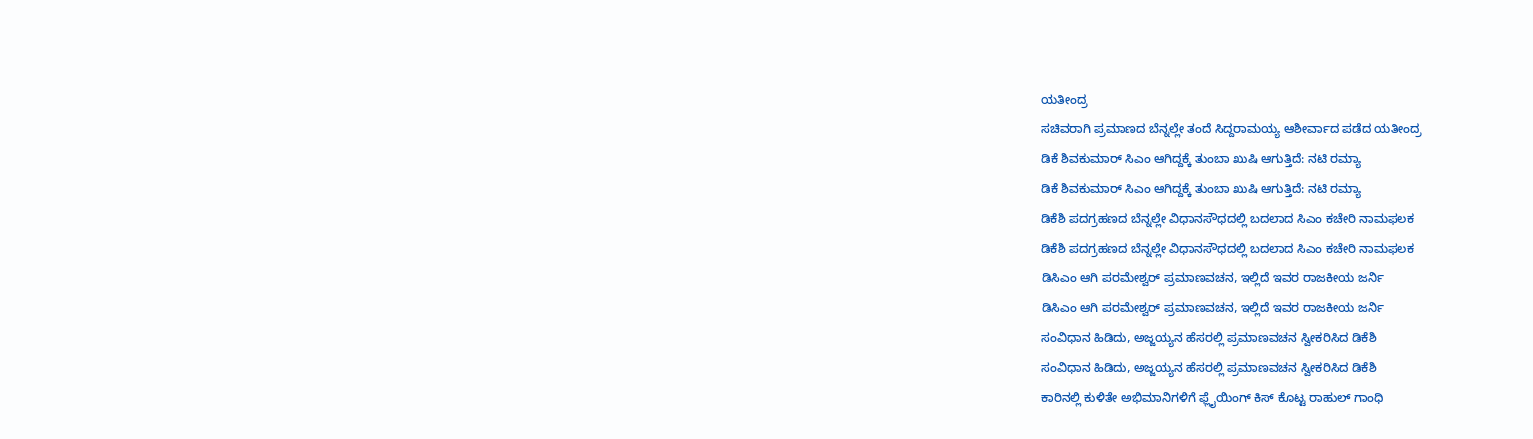ಯತೀಂದ್ರ
ಸಚಿವರಾಗಿ ಪ್ರಮಾಣದ ಬೆನ್ನಲ್ಲೇ ತಂದೆ ಸಿದ್ದರಾಮಯ್ಯ ಆಶೀರ್ವಾದ ಪಡೆದ ಯತೀಂದ್ರ
ಡಿಕೆ ಶಿವಕುಮಾರ್ ಸಿಎಂ ಆಗಿದ್ದಕ್ಕೆ ತುಂಬಾ ಖುಷಿ ಆಗುತ್ತಿದೆ: ನಟಿ ರಮ್ಯಾ
ಡಿಕೆ ಶಿವಕುಮಾರ್ ಸಿಎಂ ಆಗಿದ್ದಕ್ಕೆ ತುಂಬಾ ಖುಷಿ ಆಗುತ್ತಿದೆ: ನಟಿ ರಮ್ಯಾ
ಡಿಕೆಶಿ ಪದಗ್ರಹಣದ ಬೆನ್ನಲ್ಲೇ ವಿಧಾನಸೌಧದಲ್ಲಿ ಬದಲಾದ ಸಿಎಂ ಕಚೇರಿ ನಾಮಫಲಕ
ಡಿಕೆಶಿ ಪದಗ್ರಹಣದ ಬೆನ್ನಲ್ಲೇ ವಿಧಾನಸೌಧದಲ್ಲಿ ಬದಲಾದ ಸಿಎಂ ಕಚೇರಿ ನಾಮಫಲಕ
ಡಿಸಿಎಂ ಆಗಿ ಪರಮೇಶ್ವರ್ ಪ್ರಮಾಣವಚನ, ಇಲ್ಲಿದೆ ಇವರ ರಾಜಕೀಯ ಜರ್ನಿ
ಡಿಸಿಎಂ ಆಗಿ ಪರಮೇಶ್ವರ್ ಪ್ರಮಾಣವಚನ, ಇಲ್ಲಿದೆ ಇವರ ರಾಜಕೀಯ ಜರ್ನಿ
ಸಂವಿಧಾನ ಹಿಡಿದು, ಅಜ್ಜಯ್ಯನ ಹೆಸರಲ್ಲಿ ಪ್ರಮಾಣವಚನ ಸ್ವೀಕರಿಸಿದ ಡಿಕೆಶಿ
ಸಂವಿಧಾನ ಹಿಡಿದು, ಅಜ್ಜಯ್ಯನ ಹೆಸರಲ್ಲಿ ಪ್ರಮಾಣವಚನ ಸ್ವೀಕರಿಸಿದ ಡಿಕೆಶಿ
ಕಾರಿನಲ್ಲಿ ಕುಳಿತೇ ಅಭಿಮಾನಿಗಳಿಗೆ ಫ್ಲೈಯಿಂಗ್ ಕಿಸ್ ಕೊಟ್ಟ ರಾಹುಲ್ ಗಾಂಧಿ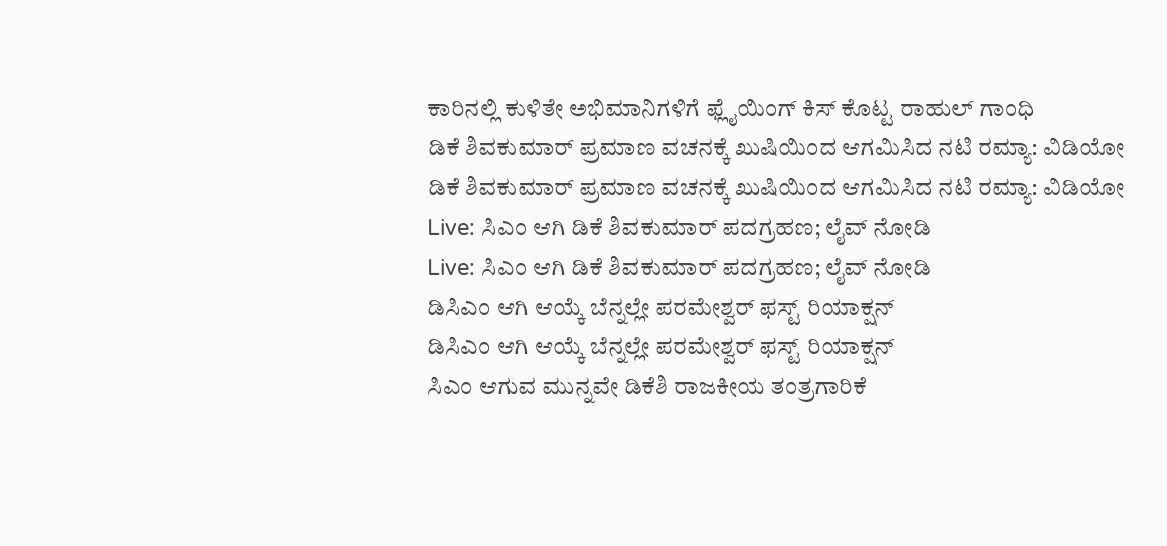ಕಾರಿನಲ್ಲಿ ಕುಳಿತೇ ಅಭಿಮಾನಿಗಳಿಗೆ ಫ್ಲೈಯಿಂಗ್ ಕಿಸ್ ಕೊಟ್ಟ ರಾಹುಲ್ ಗಾಂಧಿ
ಡಿಕೆ ಶಿವಕುಮಾರ್ ಪ್ರಮಾಣ ವಚನಕ್ಕೆ ಖುಷಿಯಿಂದ ಆಗಮಿಸಿದ ನಟಿ ರಮ್ಯಾ: ವಿಡಿಯೋ
ಡಿಕೆ ಶಿವಕುಮಾರ್ ಪ್ರಮಾಣ ವಚನಕ್ಕೆ ಖುಷಿಯಿಂದ ಆಗಮಿಸಿದ ನಟಿ ರಮ್ಯಾ: ವಿಡಿಯೋ
Live: ಸಿಎಂ ಆಗಿ ಡಿಕೆ ಶಿವಕುಮಾರ್ ಪದಗ್ರಹಣ; ಲೈವ್ ನೋಡಿ
Live: ಸಿಎಂ ಆಗಿ ಡಿಕೆ ಶಿವಕುಮಾರ್ ಪದಗ್ರಹಣ; ಲೈವ್ ನೋಡಿ
ಡಿಸಿಎಂ ಆಗಿ ಆಯ್ಕೆ ಬೆನ್ನಲ್ಲೇ ಪರಮೇಶ್ವರ್ ಫಸ್ಟ್ ರಿಯಾಕ್ಷನ್
ಡಿಸಿಎಂ ಆಗಿ ಆಯ್ಕೆ ಬೆನ್ನಲ್ಲೇ ಪರಮೇಶ್ವರ್ ಫಸ್ಟ್ ರಿಯಾಕ್ಷನ್
ಸಿಎಂ ಆಗುವ ಮುನ್ನವೇ ಡಿಕೆಶಿ ರಾಜಕೀಯ ತಂತ್ರಗಾರಿಕೆ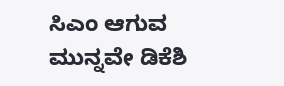ಸಿಎಂ ಆಗುವ ಮುನ್ನವೇ ಡಿಕೆಶಿ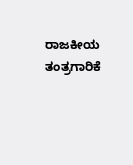ರಾಜಕೀಯ ತಂತ್ರಗಾರಿಕೆ